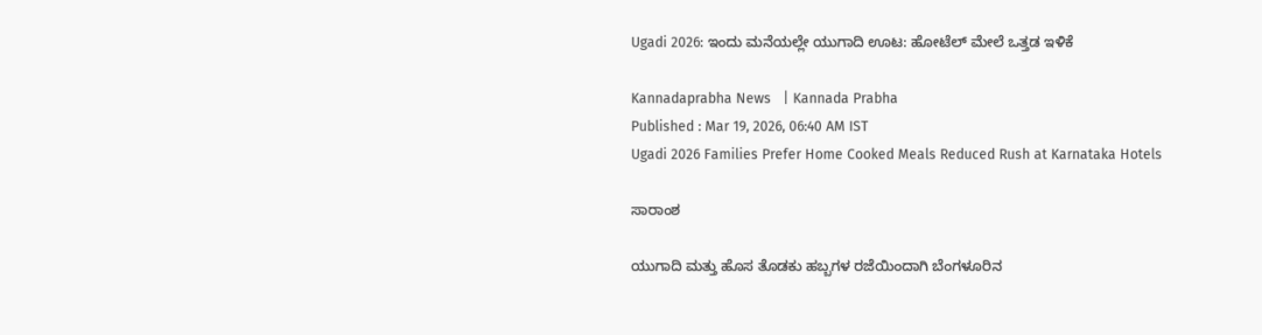Ugadi 2026: ಇಂದು ಮನೆಯಲ್ಲೇ ಯುಗಾದಿ ಊಟ: ಹೋಟೆಲ್‌ ಮೇಲೆ ಒತ್ತಡ ಇಳಿಕೆ

Kannadaprabha News   | Kannada Prabha
Published : Mar 19, 2026, 06:40 AM IST
Ugadi 2026 Families Prefer Home Cooked Meals Reduced Rush at Karnataka Hotels

ಸಾರಾಂಶ

ಯುಗಾದಿ ಮತ್ತು ಹೊಸ ತೊಡಕು ಹಬ್ಬಗಳ ರಜೆಯಿಂದಾಗಿ ಬೆಂಗಳೂರಿನ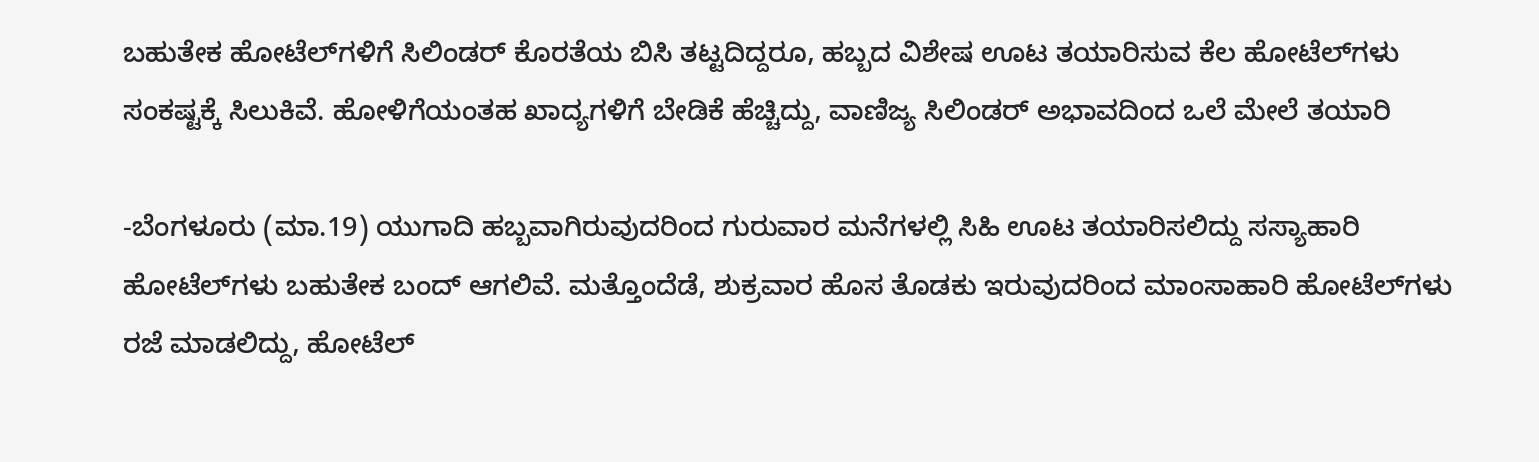ಬಹುತೇಕ ಹೋಟೆಲ್‌ಗಳಿಗೆ ಸಿಲಿಂಡರ್ ಕೊರತೆಯ ಬಿಸಿ ತಟ್ಟದಿದ್ದರೂ, ಹಬ್ಬದ ವಿಶೇಷ ಊಟ ತಯಾರಿಸುವ ಕೆಲ ಹೋಟೆಲ್‌ಗಳು ಸಂಕಷ್ಟಕ್ಕೆ ಸಿಲುಕಿವೆ. ಹೋಳಿಗೆಯಂತಹ ಖಾದ್ಯಗಳಿಗೆ ಬೇಡಿಕೆ ಹೆಚ್ಚಿದ್ದು, ವಾಣಿಜ್ಯ ಸಿಲಿಂಡರ್‌ ಅಭಾವದಿಂದ ಒಲೆ ಮೇಲೆ ತಯಾರಿ

-ಬೆಂಗಳೂರು (ಮಾ.19) ಯುಗಾದಿ ಹಬ್ಬವಾಗಿರುವುದರಿಂದ ಗುರುವಾರ ಮನೆಗಳಲ್ಲಿ ಸಿಹಿ ಊಟ ತಯಾರಿಸಲಿದ್ದು ಸಸ್ಯಾಹಾರಿ ಹೋಟೆಲ್‌ಗಳು ಬಹುತೇಕ ಬಂದ್‌ ಆಗಲಿವೆ. ಮತ್ತೊಂದೆಡೆ, ಶುಕ್ರವಾರ ಹೊಸ ತೊಡಕು ಇರುವುದರಿಂದ ಮಾಂಸಾಹಾರಿ ಹೋಟೆಲ್‌ಗಳು ರಜೆ ಮಾಡಲಿದ್ದು, ಹೋಟೆಲ್‌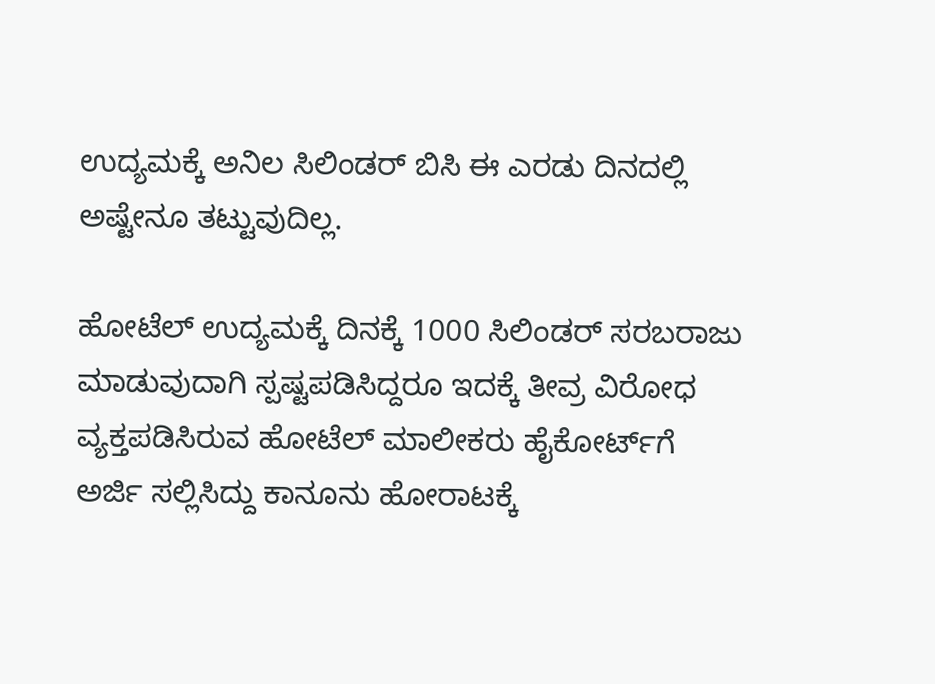ಉದ್ಯಮಕ್ಕೆ ಅನಿಲ ಸಿಲಿಂಡರ್‌ ಬಿಸಿ ಈ ಎರಡು ದಿನದಲ್ಲಿ ಅಷ್ಟೇನೂ ತಟ್ಟುವುದಿಲ್ಲ.

ಹೋಟೆಲ್‌ ಉದ್ಯಮಕ್ಕೆ ದಿನಕ್ಕೆ 1000 ಸಿಲಿಂಡರ್‌ ಸರಬರಾಜು ಮಾಡುವುದಾಗಿ ಸ್ಪಷ್ಟಪಡಿಸಿದ್ದರೂ ಇದಕ್ಕೆ ತೀವ್ರ ವಿರೋಧ ವ್ಯಕ್ತಪಡಿಸಿರುವ ಹೋಟೆಲ್‌ ಮಾಲೀಕರು ಹೈಕೋರ್ಟ್‌ಗೆ ಅರ್ಜಿ ಸಲ್ಲಿಸಿದ್ದು ಕಾನೂನು ಹೋರಾಟಕ್ಕೆ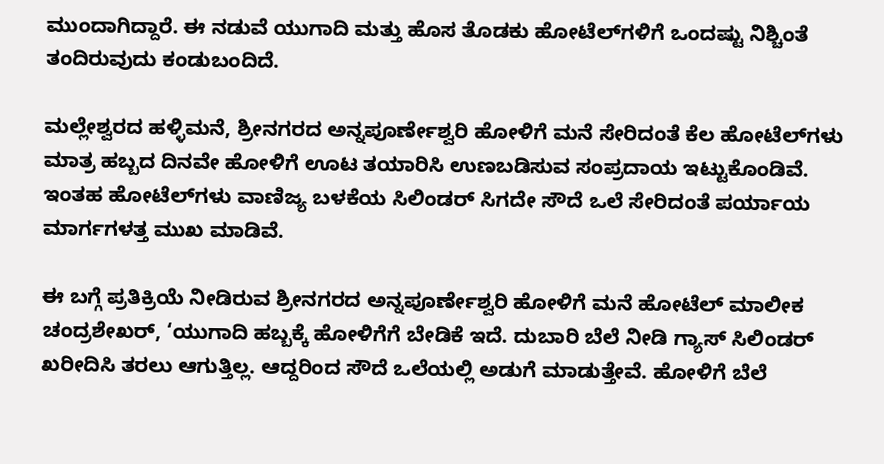ಮುಂದಾಗಿದ್ದಾರೆ. ಈ ನಡುವೆ ಯುಗಾದಿ ಮತ್ತು ಹೊಸ ತೊಡಕು ಹೋಟೆಲ್‌ಗಳಿಗೆ ಒಂದಷ್ಟು ನಿಶ್ಚಿಂತೆ ತಂದಿರುವುದು ಕಂಡುಬಂದಿದೆ.

ಮಲ್ಲೇಶ್ವರದ ಹಳ್ಳಿಮನೆ, ಶ್ರೀನಗರದ ಅನ್ನಪೂರ್ಣೇಶ್ವರಿ ಹೋಳಿಗೆ ಮನೆ ಸೇರಿದಂತೆ ಕೆಲ ಹೋಟೆಲ್‌ಗಳು ಮಾತ್ರ ಹಬ್ಬದ ದಿನವೇ ಹೋಳಿಗೆ ಊಟ ತಯಾರಿಸಿ ಉಣಬಡಿಸುವ ಸಂಪ್ರದಾಯ ಇಟ್ಟುಕೊಂಡಿವೆ. ಇಂತಹ ಹೋಟೆಲ್‌ಗಳು ವಾಣಿಜ್ಯ ಬಳಕೆಯ ಸಿಲಿಂಡರ್‌ ಸಿಗದೇ ಸೌದೆ ಒಲೆ ಸೇರಿದಂತೆ ಪರ್ಯಾಯ ಮಾರ್ಗಗಳತ್ತ ಮುಖ ಮಾಡಿವೆ.

ಈ ಬಗ್ಗೆ ಪ್ರತಿಕ್ರಿಯೆ ನೀಡಿರುವ ಶ್ರೀನಗರದ ಅನ್ನಪೂರ್ಣೇಶ್ವರಿ ಹೋಳಿಗೆ ಮನೆ ಹೋಟೆಲ್‌ ಮಾಲೀಕ ಚಂದ್ರಶೇಖರ್‌, ‘ಯುಗಾದಿ ಹಬ್ಬಕ್ಕೆ ಹೋಳಿಗೆಗೆ ಬೇಡಿಕೆ ಇದೆ. ದುಬಾರಿ ಬೆಲೆ ನೀಡಿ ಗ್ಯಾಸ್‌ ಸಿಲಿಂಡರ್‌ ಖರೀದಿಸಿ ತರಲು ಆಗುತ್ತಿಲ್ಲ. ಆದ್ದರಿಂದ ಸೌದೆ ಒಲೆಯಲ್ಲಿ ಅಡುಗೆ ಮಾಡುತ್ತೇವೆ. ಹೋಳಿಗೆ ಬೆಲೆ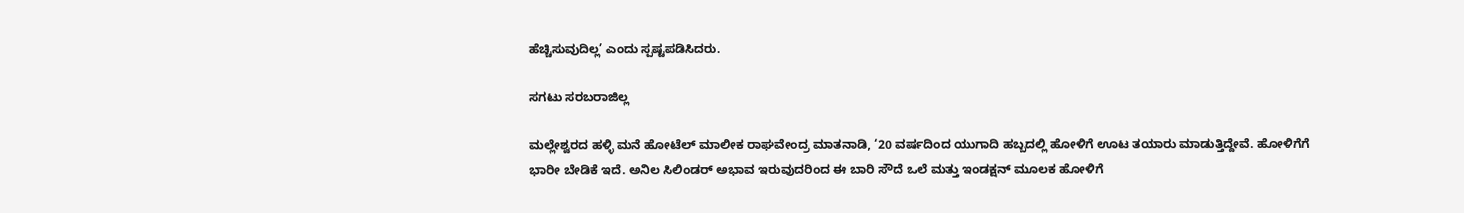ಹೆಚ್ಚಿಸುವುದಿಲ್ಲ’ ಎಂದು ಸ್ಪಷ್ಟಪಡಿಸಿದರು.

ಸಗಟು ಸರಬರಾಜಿಲ್ಲ

ಮಲ್ಲೇಶ್ವರದ ಹಳ್ಳಿ ಮನೆ ಹೋಟೆಲ್‌ ಮಾಲೀಕ ರಾಘವೇಂದ್ರ ಮಾತನಾಡಿ, ‘20 ವರ್ಷದಿಂದ ಯುಗಾದಿ ಹಬ್ಬದಲ್ಲಿ ಹೋಳಿಗೆ ಊಟ ತಯಾರು ಮಾಡುತ್ತಿದ್ದೇವೆ. ಹೋಳಿಗೆಗೆ ಭಾರೀ ಬೇಡಿಕೆ ಇದೆ. ಅನಿಲ ಸಿಲಿಂಡರ್‌ ಅಭಾವ ಇರುವುದರಿಂದ ಈ ಬಾರಿ ಸೌದೆ ಒಲೆ ಮತ್ತು ಇಂಡಕ್ಷನ್‌ ಮೂಲಕ ಹೋಳಿಗೆ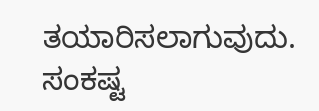ತಯಾರಿಸಲಾಗುವುದು. ಸಂಕಷ್ಟ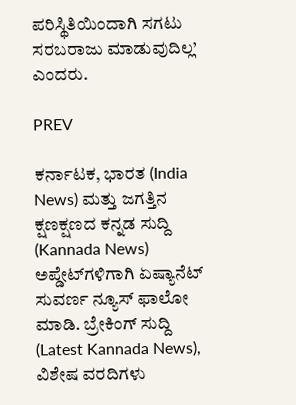ಪರಿಸ್ಥಿತಿಯಿಂದಾಗಿ ಸಗಟು ಸರಬರಾಜು ಮಾಡುವುದಿಲ್ಲ’ ಎಂದರು.

PREV

ಕರ್ನಾಟಕ, ಭಾರತ (India News) ಮತ್ತು ಜಗತ್ತಿನ ಕ್ಷಣಕ್ಷಣದ ಕನ್ನಡ ಸುದ್ದಿ (Kannada News) ಅಪ್ಡೇಟ್‌ಗಳಿಗಾಗಿ ಏಷ್ಯಾನೆಟ್ ಸುವರ್ಣ ನ್ಯೂಸ್‌ ಫಾಲೋ ಮಾಡಿ. ಬ್ರೇಕಿಂಗ್ ಸುದ್ದಿ (Latest Kannada News), ವಿಶೇಷ ವರದಿಗಳು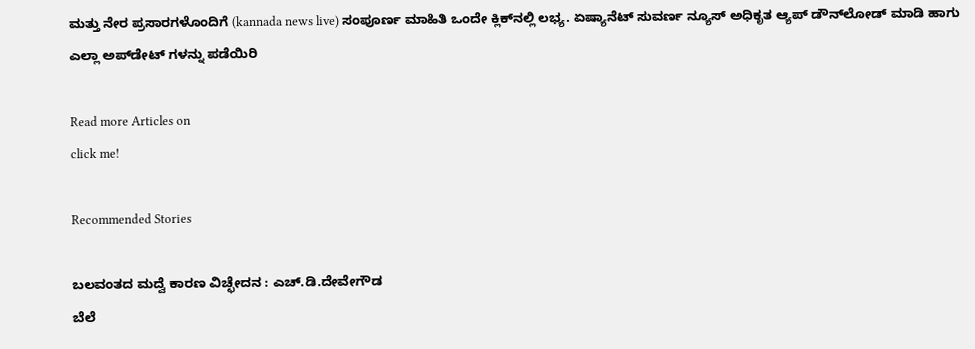ಮತ್ತು ನೇರ ಪ್ರಸಾರಗಳೊಂದಿಗೆ (kannada news live) ಸಂಪೂರ್ಣ ಮಾಹಿತಿ ಒಂದೇ ಕ್ಲಿಕ್‌ನಲ್ಲಿ ಲಭ್ಯ. ಏಷ್ಯಾನೆಟ್ ಸುವರ್ಣ ನ್ಯೂಸ್ ಅಧಿಕೃತ ಆ್ಯಪ್ ಡೌನ್‌ಲೋಡ್ ಮಾಡಿ ಹಾಗು ಎಲ್ಲಾ ಅಪ್‌ಡೇಟ್ ಗಳನ್ನು ಪಡೆಯಿರಿ

Read more Articles on
click me!

Recommended Stories

ಬಲವಂತದ ಮದ್ವೆ ಕಾರಣ ವಿಚ್ಛೇದನ : ಎಚ್‌.ಡಿ.ದೇವೇಗೌಡ
ಬೆಲೆ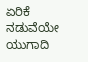ಏರಿಕೆ ನಡುವೆಯೇ ಯುಗಾದಿ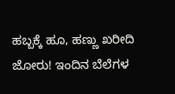ಹಬ್ಬಕ್ಕೆ ಹೂ, ಹಣ್ಣು ಖರೀದಿ ಜೋರು! ಇಂದಿನ ಬೆಲೆಗಳ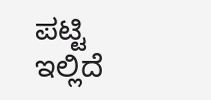ಪಟ್ಟಿ ಇಲ್ಲಿದೆ